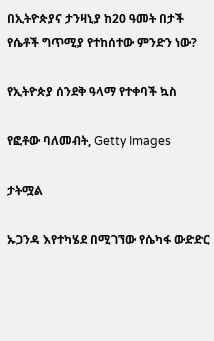በኢትዮጵያና ታንዛኒያ ከ20 ዓመት በታች የሴቶች ግጥሚያ የተከሰተው ምንድን ነው?

የኢትዮጵያ ሰንደቅ ዓላማ የተቀባች ኳስ

የፎቶው ባለመብት, Getty Images

ታትሟል

ኡጋንዳ እየተካሄደ በሚገኘው የሴካፋ ውድድር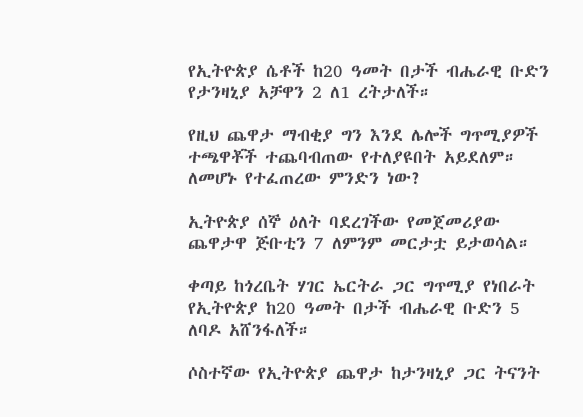የኢትዮጵያ ሴቶች ከ20 ዓመት በታች ብሔራዊ ቡድን የታንዛኒያ አቻዋን 2 ለ1 ረትታለች።

የዚህ ጨዋታ ማብቂያ ግን እንደ ሌሎች ግጥሚያዎች ተጫዋቾች ተጨባብጠው የተለያዩበት አይደለም። ለመሆኑ የተፈጠረው ምንድን ነው?

ኢትዮጵያ ሰኞ ዕለት ባደረገችው የመጀመሪያው ጨዋታዋ ጅቡቲን 7 ለምንም መርታቷ ይታወሳል።

ቀጣይ ከጎረቤት ሃገር ኤርትራ ጋር ግጥሚያ የነበራት የኢትዮጵያ ከ20 ዓመት በታች ብሔራዊ ቡድን 5 ለባዶ አሸንፋለች።

ሶስተኛው የኢትዮጵያ ጨዋታ ከታንዛኒያ ጋር ትናንት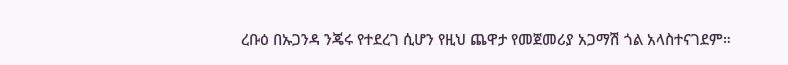ረቡዕ በኡጋንዳ ንጄሩ የተደረገ ሲሆን የዚህ ጨዋታ የመጀመሪያ አጋማሽ ጎል አላስተናገደም።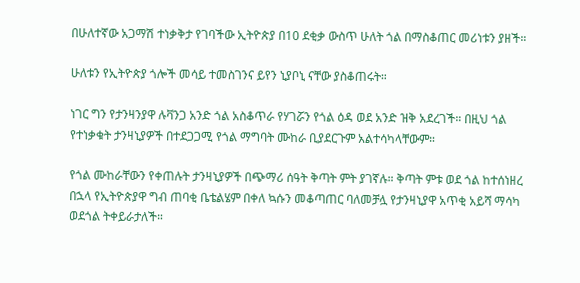በሁለተኛው አጋማሽ ተነቃቅታ የገባችው ኢትዮጵያ በ10 ደቂቃ ውስጥ ሁለት ጎል በማስቆጠር መሪነቱን ያዘች።

ሁለቱን የኢትዮጵያ ጎሎች መሳይ ተመስገንና ይየን ኒያቦኒ ናቸው ያስቆጠሩት።

ነገር ግን የታንዛንያዋ ሉቫንጋ አንድ ጎል አስቆጥራ የሃገሯን የጎል ዕዳ ወደ አንድ ዝቅ አደረገች። በዚህ ጎል የተነቃቁት ታንዛኒያዎች በተደጋጋሚ የጎል ማግባት ሙከራ ቢያደርጉም አልተሳካላቸውም።

የጎል ሙከራቸውን የቀጠሉት ታንዛኒያዎች በጭማሪ ሰዓት ቅጣት ምት ያገኛሉ። ቅጣት ምቱ ወደ ጎል ከተሰነዘረ በኋላ የኢትዮጵያዋ ግብ ጠባቂ ቤቴልሄም በቀለ ኳሱን መቆጣጠር ባለመቻሏ የታንዛኒያዋ አጥቂ አይሻ ማሳካ ወደጎል ትቀይራታለች።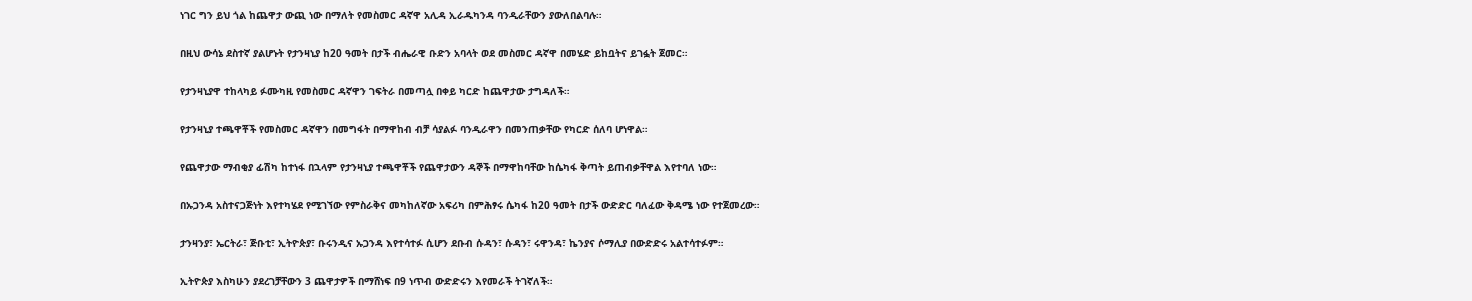ነገር ግን ይህ ጎል ከጨዋታ ውጪ ነው በማለት የመስመር ዳኛዋ አሊዳ ኢራዱካንዳ ባንዲራቸውን ያውለበልባሉ።

በዚህ ውሳኔ ደስተኛ ያልሆኑት የታንዛኒያ ከ20 ዓመት በታች ብሔራዊ ቡድን አባላት ወደ መስመር ዳኛዋ በመሄድ ይከቧትና ይገፏት ጀመር።

የታንዛኒያዋ ተከላካይ ፉሙካዚ የመስመር ዳኛዋን ገፍትራ በመጣሏ በቀይ ካርድ ከጨዋታው ታግዳለች።

የታንዛኒያ ተጫዋቾች የመስመር ዳኛዋን በመግፋት በማዋከብ ብቻ ሳያልፉ ባንዲራዋን በመንጠቃቸው የካርድ ሰለባ ሆነዋል።

የጨዋታው ማብቂያ ፊሽካ ከተነፋ በኋላም የታንዛኒያ ተጫዋቾች የጨዋታውን ዳኞች በማዋከባቸው ከሴካፋ ቅጣት ይጠብቃቸዋል እየተባለ ነው።

በኡጋንዳ አስተናጋጅነት እየተካሄደ የሚገኘው የምስራቅና መካከለኛው አፍሪካ በምሕፃሩ ሴካፋ ከ20 ዓመት በታች ውድድር ባለፈው ቅዳሜ ነው የተጀመረው።

ታንዛንያ፣ ኤርትራ፣ ጅቡቲ፣ ኢትዮጵያ፣ ቡሩንዲና ኡጋንዳ እየተሳተፉ ሲሆን ደቡብ ሱዳን፣ ሱዳን፣ ሩዋንዳ፣ ኬንያና ሶማሊያ በውድድሩ አልተሳተፉም።

ኢትዮጵያ እስካሁን ያደረገቻቸውን 3 ጨዋታዎች በማሸነፍ በ9 ነጥብ ውድድሩን እየመራች ትገኛለች።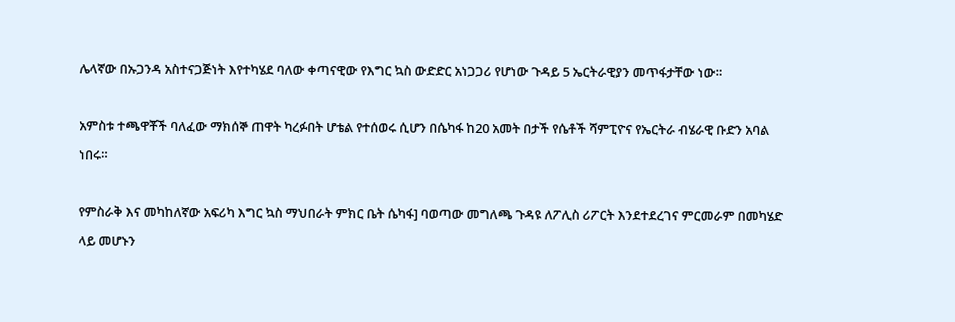ሌላኛው በኡጋንዳ አስተናጋጅነት እየተካሄደ ባለው ቀጣናዊው የእግር ኳስ ውድድር አነጋጋሪ የሆነው ጉዳይ 5 ኤርትራዊያን መጥፋታቸው ነው።

አምስቱ ተጫዋቾች ባለፈው ማክሰኞ ጠዋት ካረፉበት ሆቴል የተሰወሩ ሲሆን በሴካፋ ከ20 አመት በታች የሴቶች ሻምፒዮና የኤርትራ ብሄራዊ ቡድን አባል ነበሩ።

የምስራቅ እና መካከለኛው አፍሪካ እግር ኳስ ማህበራት ምክር ቤት ሴካፋ] ባወጣው መግለጫ ጉዳዩ ለፖሊስ ሪፖርት እንደተደረገና ምርመራም በመካሄድ ላይ መሆኑን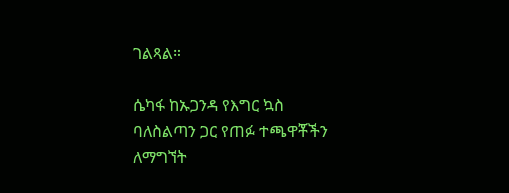ገልጻል።

ሴካፋ ከኡጋንዳ የእግር ኳስ ባለስልጣን ጋር የጠፉ ተጫዋቾችን ለማግኘት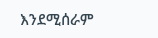እንደሚሰራም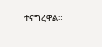ተናግረዋል።